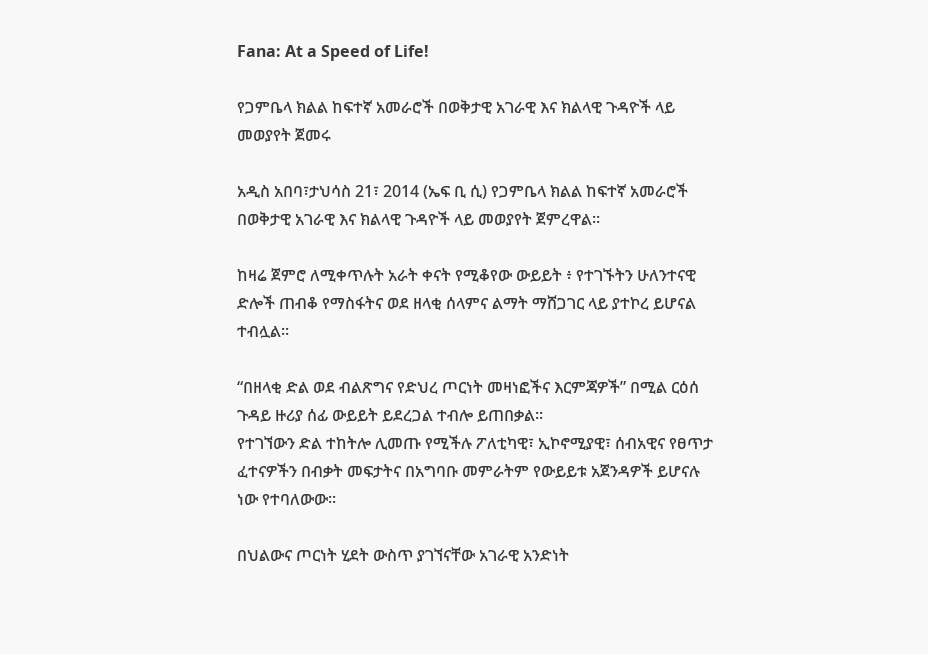Fana: At a Speed of Life!

የጋምቤላ ክልል ከፍተኛ አመራሮች በወቅታዊ አገራዊ እና ክልላዊ ጉዳዮች ላይ መወያየት ጀመሩ

አዲስ አበባ፣ታህሳስ 21፣ 2014 (ኤፍ ቢ ሲ) የጋምቤላ ክልል ከፍተኛ አመራሮች በወቅታዊ አገራዊ እና ክልላዊ ጉዳዮች ላይ መወያየት ጀምረዋል።

ከዛሬ ጀምሮ ለሚቀጥሉት አራት ቀናት የሚቆየው ውይይት ፥ የተገኙትን ሁለንተናዊ ድሎች ጠብቆ የማስፋትና ወደ ዘላቂ ሰላምና ልማት ማሸጋገር ላይ ያተኮረ ይሆናል ተብሏል፡፡

“በዘላቂ ድል ወደ ብልጽግና የድህረ ጦርነት መዛነፎችና እርምጃዎች” በሚል ርዕሰ ጉዳይ ዙሪያ ሰፊ ውይይት ይደረጋል ተብሎ ይጠበቃል።
የተገኘውን ድል ተከትሎ ሊመጡ የሚችሉ ፖለቲካዊ፣ ኢኮኖሚያዊ፣ ሰብአዊና የፀጥታ ፈተናዎችን በብቃት መፍታትና በአግባቡ መምራትም የውይይቱ አጀንዳዎች ይሆናሉ ነው የተባለውው።

በህልውና ጦርነት ሂደት ውስጥ ያገኘናቸው አገራዊ አንድነት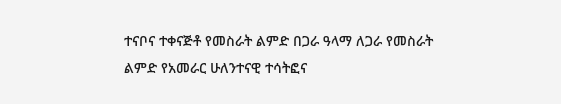ተናቦና ተቀናጅቶ የመስራት ልምድ በጋራ ዓላማ ለጋራ የመስራት ልምድ የአመራር ሁለንተናዊ ተሳትፎና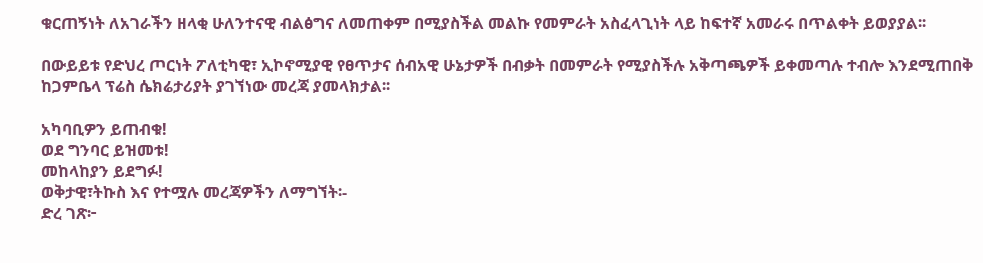ቁርጠኝነት ለአገራችን ዘላቂ ሁለንተናዊ ብልፅግና ለመጠቀም በሚያስችል መልኩ የመምራት አስፈላጊነት ላይ ከፍተኛ አመራሩ በጥልቀት ይወያያል፡፡

በውይይቱ የድህረ ጦርነት ፖለቲካዊ፣ ኢኮኖሚያዊ የፀጥታና ሰብአዊ ሁኔታዎች በብቃት በመምራት የሚያስችሉ አቅጣጫዎች ይቀመጣሉ ተብሎ እንደሚጠበቅ ከጋምቤላ ፕሬስ ሴክሬታሪያት ያገኘነው መረጃ ያመላክታል፡፡

አካባቢዎን ይጠብቁ!
ወደ ግንባር ይዝመቱ!
መከላከያን ይደግፉ!
ወቅታዊ፣ትኩስ እና የተሟሉ መረጃዎችን ለማግኘት፡-
ድረ ገጽ፦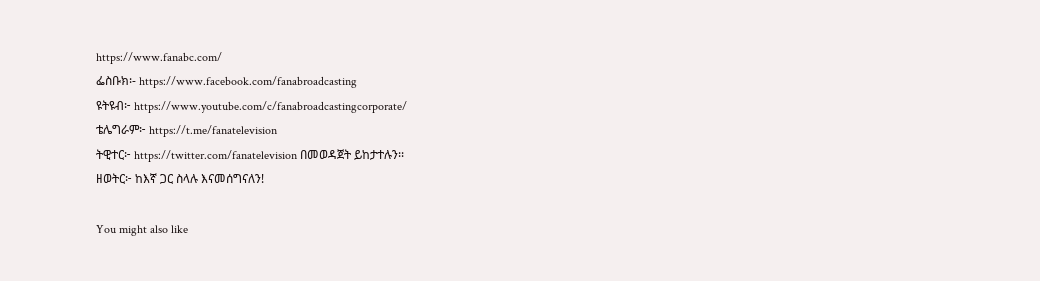https://www.fanabc.com/
ፌስቡክ፡- https://www.facebook.com/fanabroadcasting
ዩትዩብ፦ https://www.youtube.com/c/fanabroadcastingcorporate/
ቴሌግራም፦ https://t.me/fanatelevision
ትዊተር፦ https://twitter.com/fanatelevision በመወዳጀት ይከታተሉን፡፡
ዘወትር፦ ከእኛ ጋር ስላሉ እናመሰግናለን!

You might also like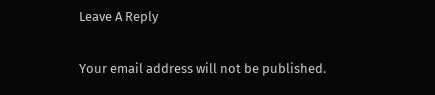Leave A Reply

Your email address will not be published.